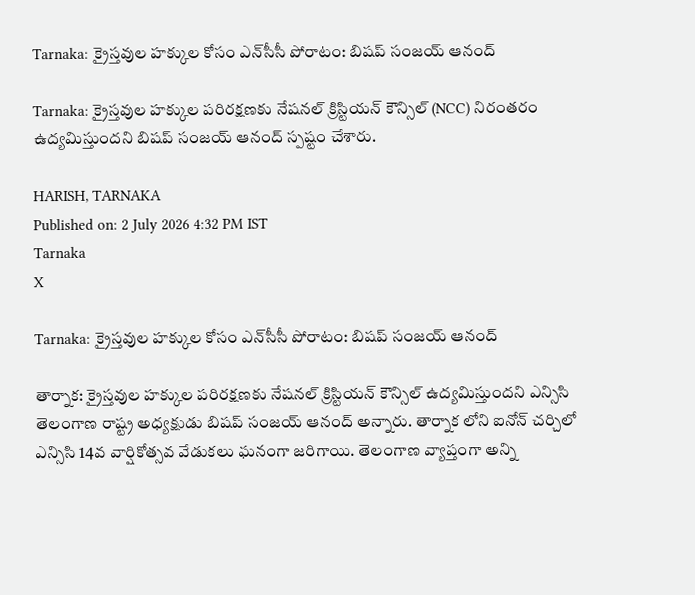Tarnaka: క్రైస్తవుల హక్కుల కోసం ఎన్‌సీసీ పోరాటం: బిషప్ సంజయ్ ఆనంద్

Tarnaka: క్రైస్తవుల హక్కుల పరిరక్షణకు నేషనల్ క్రిస్టియన్ కౌన్సిల్ (NCC) నిరంతరం ఉద్యమిస్తుందని బిషప్ సంజయ్ ఆనంద్ స్పష్టం చేశారు.

HARISH, TARNAKA
Published on: 2 July 2026 4:32 PM IST
Tarnaka
X

Tarnaka: క్రైస్తవుల హక్కుల కోసం ఎన్‌సీసీ పోరాటం: బిషప్ సంజయ్ ఆనంద్

తార్నాక: క్రైస్తవుల హక్కుల పరిరక్షణకు నేషనల్ క్రిస్టియన్ కౌన్సిల్ ఉద్యమిస్తుందని ఎన్సిసి తెలంగాణ రాష్ట్ర అధ్యక్షుడు బిషప్ సంజయ్ ఆనంద్ అన్నారు. తార్నాక లోని ఐనోన్ చర్చిలో ఎన్సిసి 14వ వార్షికోత్సవ వేడుకలు ఘనంగా జరిగాయి. తెలంగాణ వ్యాప్తంగా అన్ని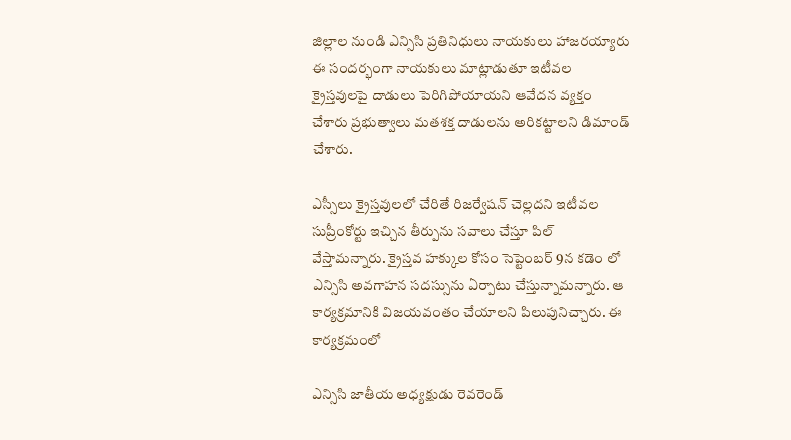జిల్లాల నుండి ఎన్సిసి ప్రతినిధులు నాయకులు హాజరయ్యారు ఈ సందర్భంగా నాయకులు మాట్లాడుతూ ఇటీవల క్రైస్తవులపై దాడులు పెరిగిపోయాయని ఆవేదన వ్యక్తం చేశారు ప్రభుత్వాలు మతశక్త దాడులను అరికట్టాలని డిమాండ్ చేశారు.

ఎస్సీలు క్రైస్తవులలో చేరితే రిజర్వేషన్ చెల్లదని ఇటీవల సుప్రీంకోర్టు ఇచ్చిన తీర్పును సవాలు చేస్తూ పిల్ వేస్తామన్నారు. క్రైస్తవ హక్కుల కోసం సెప్టెంబర్ 9న కడెం లో ఎన్సిసి అవగాహన సదస్సును ఏర్పాటు చేస్తున్నామన్నారు. ఆ కార్యక్రమానికి విజయవంతం చేయాలని పిలుపునిచ్చారు. ఈ కార్యక్రమంలో

ఎన్సిసి జాతీయ అధ్యక్షుడు రెవరెండ్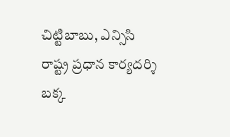చిట్టిబాబు, ఎన్సిసి రాష్ట్ర ప్రధాన కార్యదర్శి బక్క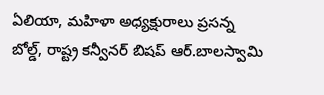ఏలియా, మహిళా అధ్యక్షురాలు ప్రసన్న బోల్డ్, రాష్ట్ర కన్వీనర్ బిషప్ ఆర్.బాలస్వామి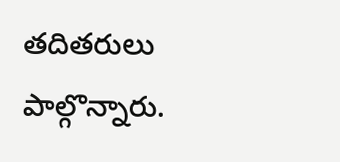తదితరులు పాల్గొన్నారు.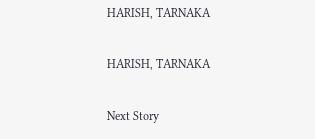HARISH, TARNAKA

HARISH, TARNAKA

Next Story